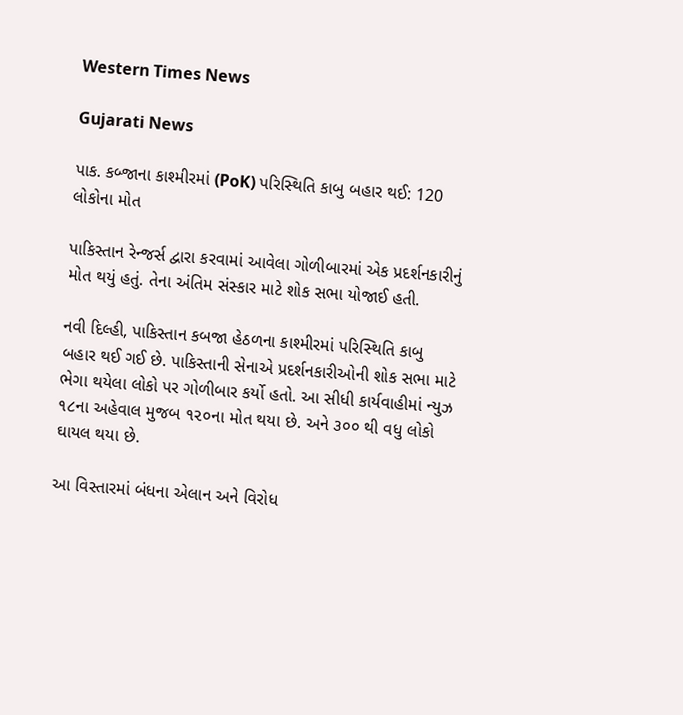Western Times News

Gujarati News

પાક. કબ્જાના કાશ્‍મીરમાં (PoK) પરિસ્‍થિતિ કાબુ બહાર થઈ: 120 લોકોના મોત

પાકિસ્‍તાન રેન્‍જર્સ દ્વારા કરવામાં આવેલા ગોળીબારમાં એક પ્રદર્શનકારીનું મોત થયું હતું. તેના અંતિમ સંસ્‍કાર માટે શોક સભા યોજાઈ હતી.

નવી દિલ્‍હી, પાકિસ્‍તાન કબજા હેઠળના કાશ્‍મીરમાં પરિસ્‍થિતિ કાબુ બહાર થઈ ગઈ છે. પાકિસ્‍તાની સેનાએ પ્રદર્શનકારીઓની શોક સભા માટે ભેગા થયેલા લોકો પર ગોળીબાર કર્યો હતો. આ સીધી કાર્યવાહીમાં ન્‍યુઝ ૧૮ના અહેવાલ મુજબ ૧૨૦ના મોત થયા છે. અને ૩૦૦ થી વધુ લોકો ઘાયલ થયા છે.

આ વિસ્‍તારમાં બંધના એલાન અને વિરોધ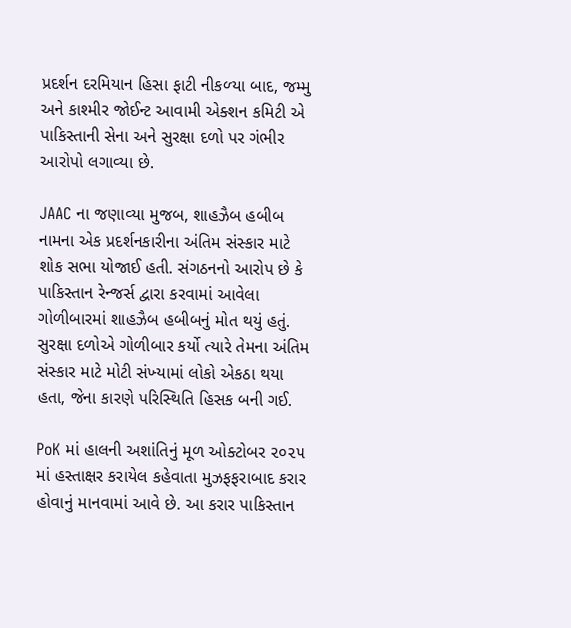પ્રદર્શન દરમિયાન હિસા ફાટી નીકળ્‍યા બાદ, જમ્‍મુ અને કાશ્‍મીર જોઈન્‍ટ આવામી એક્‍શન કમિટી એ પાકિસ્‍તાની સેના અને સુરક્ષા દળો પર ગંભીર આરોપો લગાવ્‍યા છે.

JAAC ના જણાવ્‍યા મુજબ, શાહઝૈબ હબીબ નામના એક પ્રદર્શનકારીના અંતિમ સંસ્‍કાર માટે શોક સભા યોજાઈ હતી. સંગઠનનો આરોપ છે કે પાકિસ્‍તાન રેન્‍જર્સ દ્વારા કરવામાં આવેલા ગોળીબારમાં શાહઝૈબ હબીબનું મોત થયું હતું. સુરક્ષા દળોએ ગોળીબાર કર્યો ત્‍યારે તેમના અંતિમ સંસ્‍કાર માટે મોટી સંખ્‍યામાં લોકો એકઠા થયા હતા, જેના કારણે પરિસ્‍થિતિ હિસક બની ગઈ.

PoK માં હાલની અશાંતિનું મૂળ ઓક્‍ટોબર ૨૦૨૫ માં હસ્‍તાક્ષર કરાયેલ કહેવાતા મુઝફફરાબાદ કરાર હોવાનું માનવામાં આવે છે. આ કરાર પાકિસ્‍તાન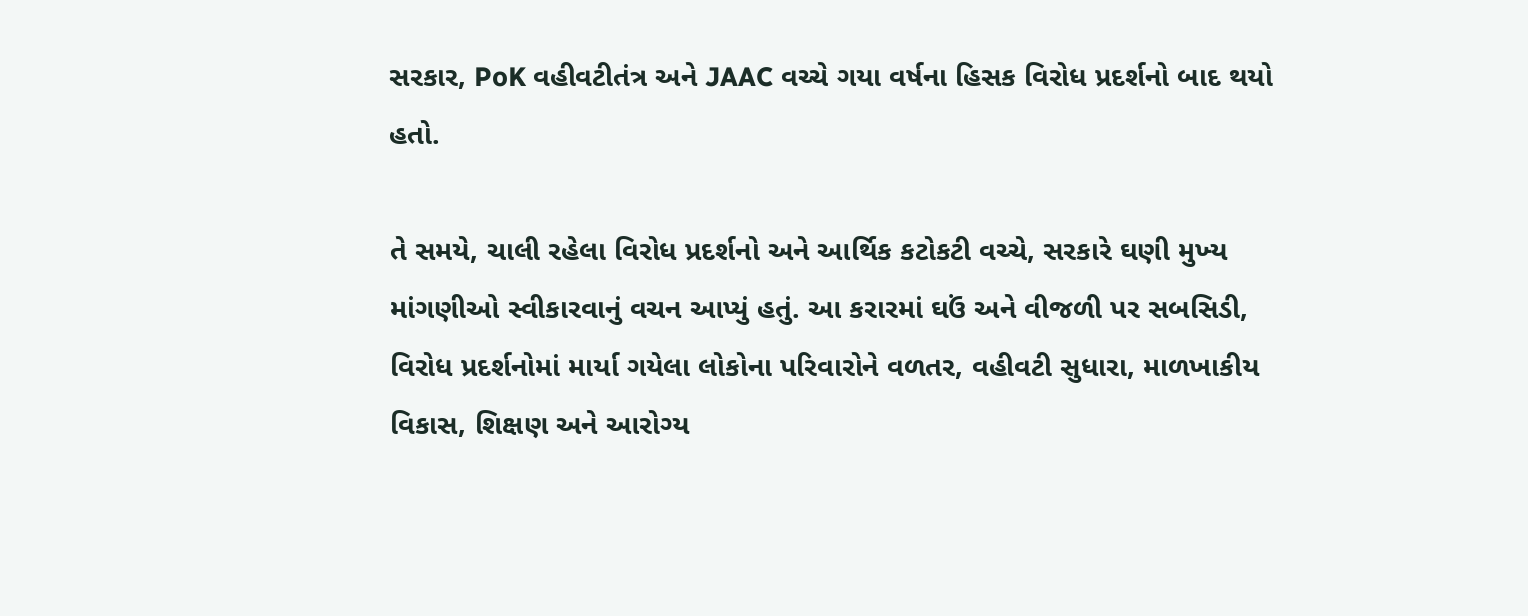સરકાર, PoK વહીવટીતંત્ર અને JAAC વચ્‍ચે ગયા વર્ષના હિસક વિરોધ પ્રદર્શનો બાદ થયો હતો.

તે સમયે, ચાલી રહેલા વિરોધ પ્રદર્શનો અને આર્થિક કટોકટી વચ્‍ચે, સરકારે ઘણી મુખ્‍ય માંગણીઓ સ્‍વીકારવાનું વચન આપ્‍યું હતું. આ કરારમાં ઘઉં અને વીજળી પર સબસિડી, વિરોધ પ્રદર્શનોમાં માર્યા ગયેલા લોકોના પરિવારોને વળતર, વહીવટી સુધારા, માળખાકીય વિકાસ, શિક્ષણ અને આરોગ્‍ય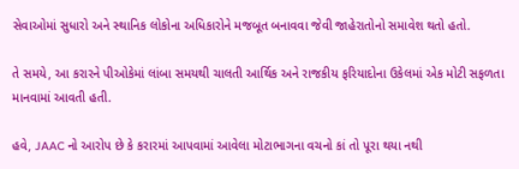સેવાઓમાં સુધારો અને સ્‍થાનિક લોકોના અધિકારોને મજબૂત બનાવવા જેવી જાહેરાતોનો સમાવેશ થતો હતો.

તે સમયે, આ કરારને પીઓકેમાં લાંબા સમયથી ચાલતી આર્થિક અને રાજકીય ફરિયાદોના ઉકેલમાં એક મોટી સફળતા માનવામાં આવતી હતી.

હવે, JAAC નો આરોપ છે કે કરારમાં આપવામાં આવેલા મોટાભાગના વચનો કાં તો પૂરા થયા નથી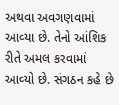અથવા અવગણવામાં આવ્‍યા છે. તેનો આંશિક રીતે અમલ કરવામાં આવ્‍યો છે. સંગઠન કહે છે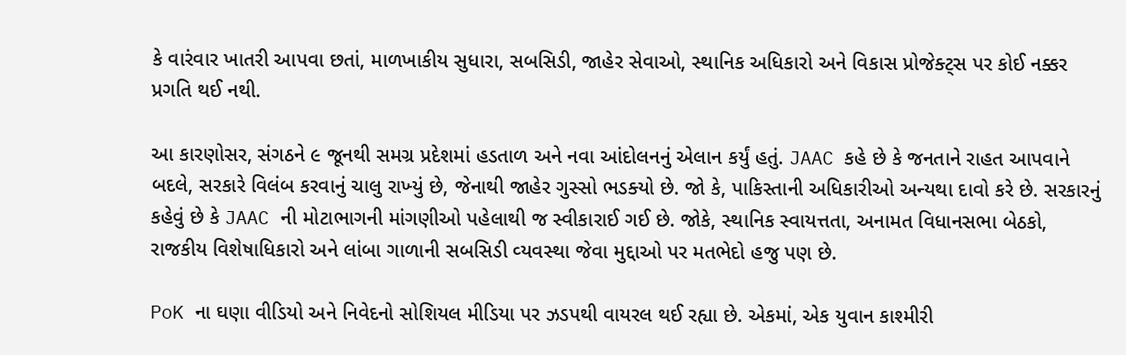કે વારંવાર ખાતરી આપવા છતાં, માળખાકીય સુધારા, સબસિડી, જાહેર સેવાઓ, સ્‍થાનિક અધિકારો અને વિકાસ પ્રોજેક્‍ટ્‍સ પર કોઈ નક્કર પ્રગતિ થઈ નથી.

આ કારણોસર, સંગઠને ૯ જૂનથી સમગ્ર પ્રદેશમાં હડતાળ અને નવા આંદોલનનું એલાન કર્યું હતું. JAAC કહે છે કે જનતાને રાહત આપવાને બદલે, સરકારે વિલંબ કરવાનું ચાલુ રાખ્‍યું છે, જેનાથી જાહેર ગુસ્‍સો ભડક્‍યો છે. જો કે, પાકિસ્‍તાની અધિકારીઓ અન્‍યથા દાવો કરે છે. સરકારનું કહેવું છે કે JAAC ની મોટાભાગની માંગણીઓ પહેલાથી જ સ્‍વીકારાઈ ગઈ છે. જોકે, સ્‍થાનિક સ્‍વાયત્તતા, અનામત વિધાનસભા બેઠકો, રાજકીય વિશેષાધિકારો અને લાંબા ગાળાની સબસિડી વ્‍યવસ્‍થા જેવા મુદ્દાઓ પર મતભેદો હજુ પણ છે.

PoK ના ઘણા વીડિયો અને નિવેદનો સોશિયલ મીડિયા પર ઝડપથી વાયરલ થઈ રહ્યા છે. એકમાં, એક યુવાન કાશ્‍મીરી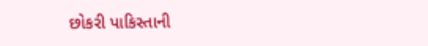છોકરી પાકિસ્‍તાની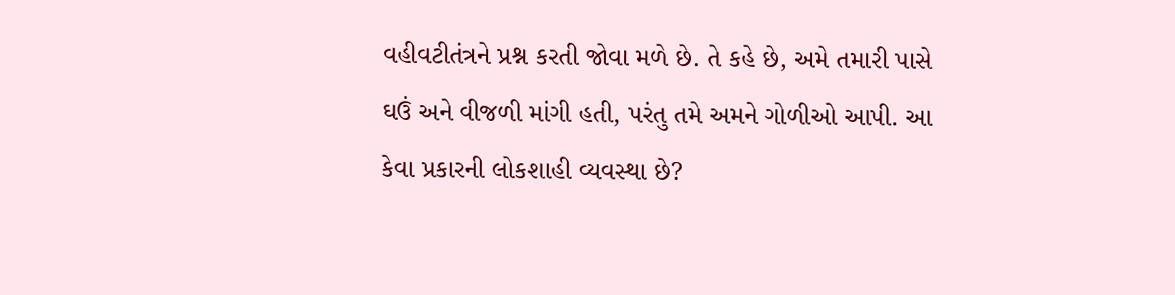વહીવટીતંત્રને પ્રશ્ન કરતી જોવા મળે છે. તે કહે છે, અમે તમારી પાસે ઘઉં અને વીજળી માંગી હતી, પરંતુ તમે અમને ગોળીઓ આપી. આ કેવા પ્રકારની લોકશાહી વ્‍યવસ્‍થા છે?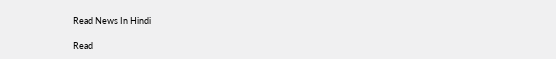Read News In Hindi

Read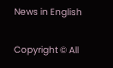News in English

Copyright © All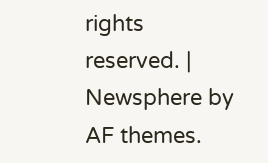rights reserved. | Newsphere by AF themes.